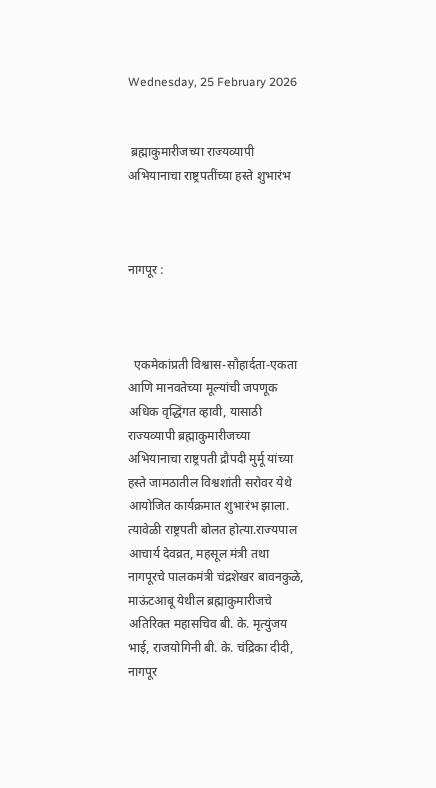Wednesday, 25 February 2026


 ब्रह्माकुमारीजच्या राज्यव्यापी अभियानाचा राष्ट्रपतींच्या हस्ते शुभारंभ



नागपूर :



  एकमेकांप्रती विश्वास-सौहार्दता-एकता आणि मानवतेच्या मूल्यांची जपणूक अधिक वृद्धिंगत व्हावी, यासाठी राज्यव्यापी ब्रह्माकुमारीजच्या अभियानाचा राष्ट्रपती द्रौपदी मुर्मू यांच्या हस्ते जामठातील विश्वशांती सरोवर येथे आयोजित कार्यक्रमात शुभारंभ झाला. त्यावेळी राष्ट्रपती बोलत होत्या.राज्यपाल आचार्य देवव्रत, महसूल मंत्री तथा नागपूरचे पालकमंत्री चंद्रशेखर बावनकुळे, माऊंटआबू येथील ब्रह्माकुमारीजचे अतिरिक्त महासचिव बी. के. मृत्युंजय भाई, राजयोगिनी बी. के. चंद्रिका दीदी, नागपूर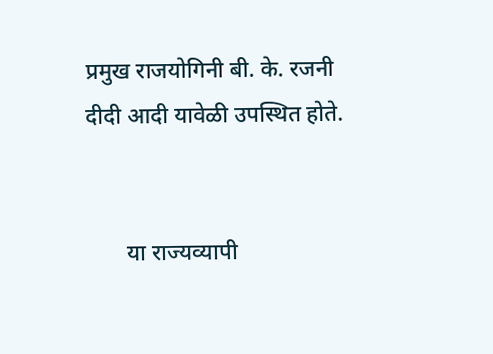प्रमुख राजयोगिनी बी. के. रजनी दीदी आदी यावेळी उपस्थित होते.


       या राज्यव्यापी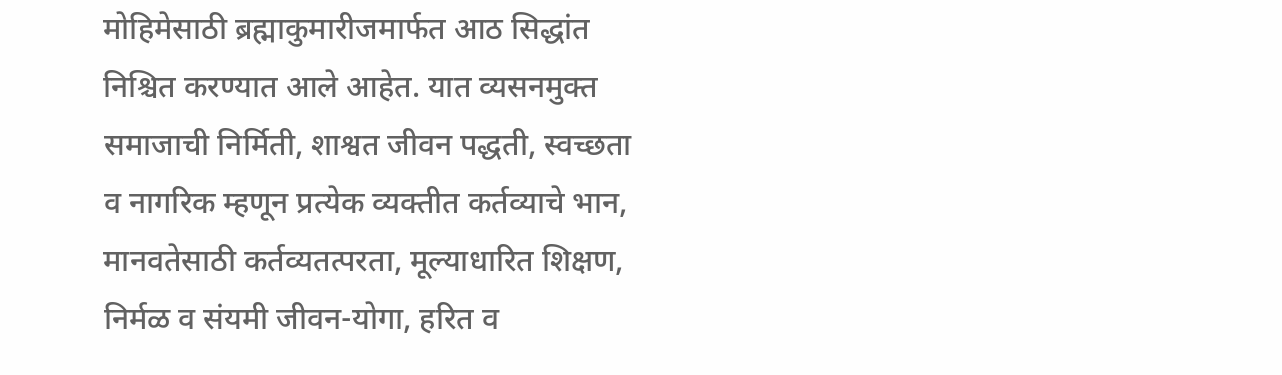मोहिमेसाठी ब्रह्माकुमारीजमार्फत आठ सिद्धांत निश्चित करण्यात आले आहेत. यात व्यसनमुक्त समाजाची निर्मिती, शाश्वत जीवन पद्धती, स्वच्छता व नागरिक म्हणून प्रत्येक व्यक्तीत कर्तव्याचे भान, मानवतेसाठी कर्तव्यतत्परता, मूल्याधारित शिक्षण, निर्मळ व संयमी जीवन-योगा, हरित व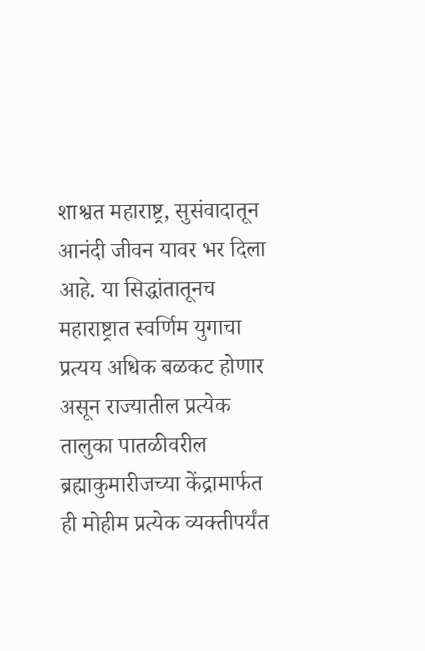शाश्वत महाराष्ट्र, सुसंवादातून आनंदी जीवन यावर भर दिला आहे. या सिद्धांतातूनच महाराष्ट्रात स्वर्णिम युगाचा प्रत्यय अधिक बळकट होणार असून राज्यातील प्रत्येक तालुका पातळीवरील ब्रह्माकुमारीजच्या केंद्रामार्फत ही मोहीम प्रत्येक व्यक्तीपर्यंत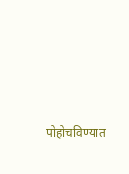पोहोचविण्यात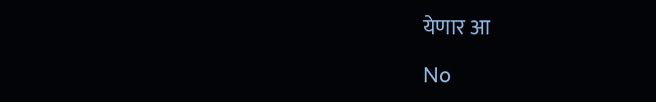येणार आ

No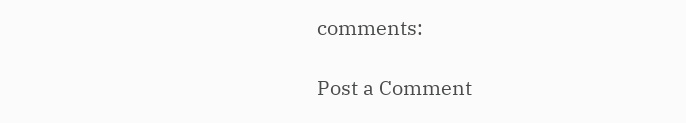comments:

Post a Comment